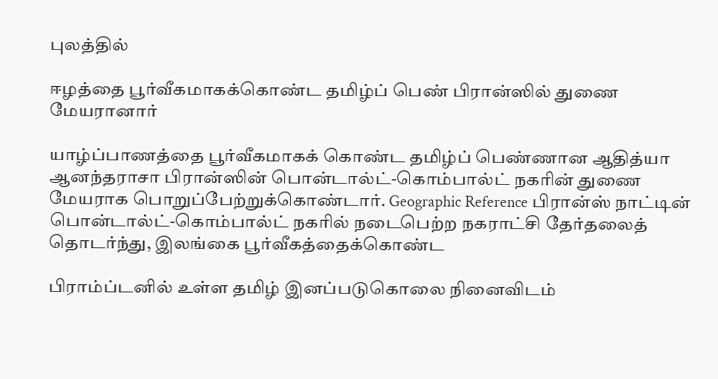புலத்தில்

ஈழத்தை பூர்வீகமாகக்கொண்ட தமிழ்ப் பெண் பிரான்ஸில் துணை மேயரானார்

யாழ்ப்பாணத்தை பூர்வீகமாகக் கொண்ட தமிழ்ப் பெண்ணான ஆதித்யா ஆனந்தராசா பிரான்ஸின் பொன்டால்ட்-கொம்பால்ட் நகரின் துணை மேயராக பொறுப்பேற்றுக்கொண்டார். Geographic Reference பிரான்ஸ் நாட்டின் பொன்டால்ட்-கொம்பால்ட் நகரில் நடைபெற்ற நகராட்சி தேர்தலைத் தொடர்ந்து, இலங்கை பூர்வீகத்தைக்கொண்ட

பிராம்ப்டனில் உள்ள தமிழ் இனப்படுகொலை நினைவிடம்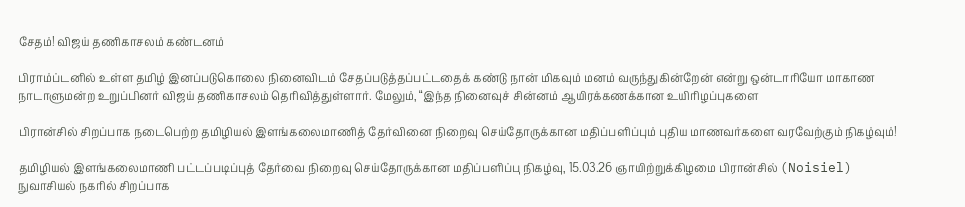சேதம்! விஜய் தணிகாசலம் கண்டனம்

பிராம்ப்டனில் உள்ள தமிழ் இனப்படுகொலை நினைவிடம் சேதப்படுத்தப்பட்டதைக் கண்டு நான் மிகவும் மனம் வருந்துகின்றேன் என்று ஒன்டாரியோ மாகாண நாடாளுமன்ற உறுப்பினர் விஜய் தணிகாசலம் தெரிவித்துள்ளார். மேலும், “இந்த நினைவுச் சின்னம் ஆயிரக்கணக்கான உயிரிழப்புகளை

பிரான்சில் சிறப்பாக நடைபெற்ற தமிழியல் இளங்கலைமாணித் தேர்வினை நிறைவு செய்தோருக்கான மதிப்பளிப்பும் புதிய மாணவர்களை வரவேற்கும் நிகழ்வும்!

தமிழியல் இளங்கலைமாணி பட்டப்படிப்புத் தேர்வை நிறைவு செய்தோருக்கான மதிப்பளிப்பு நிகழ்வு, 15.03.26 ஞாயிற்றுக்கிழமை பிரான்சில் (Noisiel) நுவாசியல் நகரில் சிறப்பாக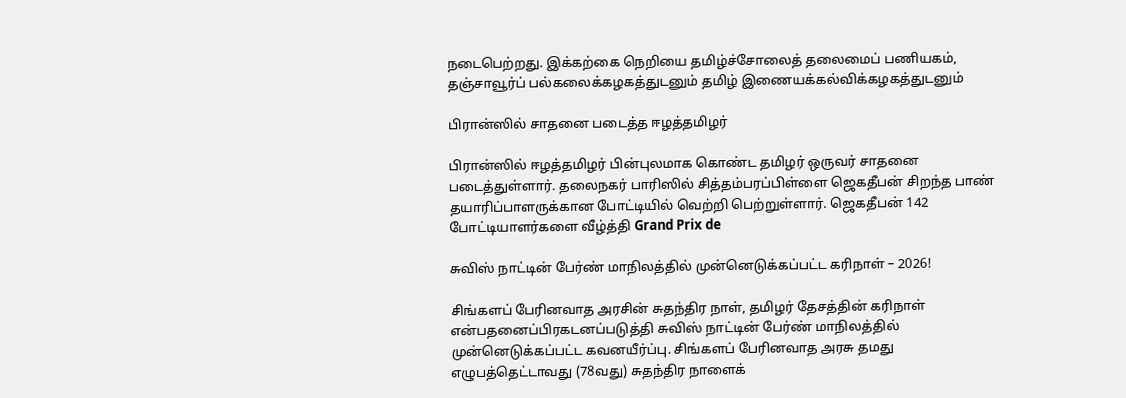நடைபெற்றது. இக்கற்கை நெறியை தமிழ்ச்சோலைத் தலைமைப் பணியகம், தஞ்சாவூர்ப் பல்கலைக்கழகத்துடனும் தமிழ் இணையக்கல்விக்கழகத்துடனும்

பிரான்ஸில் சாதனை படைத்த ஈழத்தமிழர்

பிரான்ஸில் ஈழத்தமிழர் பின்புலமாக கொண்ட தமிழர் ஒருவர் சாதனை படைத்துள்ளார். தலைநகர் பாரிஸில் சித்தம்பரப்பிள்ளை ஜெகதீபன் சிறந்த பாண் தயாரிப்பாளருக்கான போட்டியில் வெற்றி பெற்றுள்ளார். ஜெகதீபன் 142 போட்டியாளர்களை வீழ்த்தி Grand Prix de

சுவிஸ் நாட்டின் பேர்ண் மாநிலத்தில் முன்னெடுக்கப்பட்ட கரிநாள் – 2026!

சிங்களப் பேரினவாத அரசின் சுதந்திர நாள், தமிழர் தேசத்தின் கரிநாள் என்பதனைப்பிரகடனப்படுத்தி சுவிஸ் நாட்டின் பேர்ண் மாநிலத்தில் முன்னெடுக்கப்பட்ட கவனயீர்ப்பு. சிங்களப் பேரினவாத அரசு தமது எழுபத்தெட்டாவது (78வது) சுதந்திர நாளைக்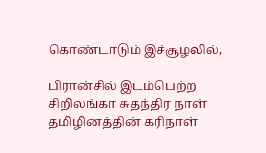கொண்டாடும் இச்சூழலில்,

பிரான்சில் இடம்பெற்ற சிறிலங்கா சுதந்திர நாள் தமிழினத்தின் கரிநாள்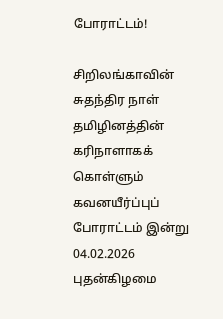போராட்டம்!

சிறிலங்காவின் சுதந்திர நாள் தமிழினத்தின் கரிநாளாகக் கொள்ளும் கவனயீர்ப்புப் போராட்டம் இன்று 04.02.2026 புதன்கிழமை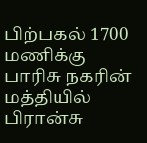பிற்பகல் 1700 மணிக்கு பாரிசு நகரின் மத்தியில் பிரான்சு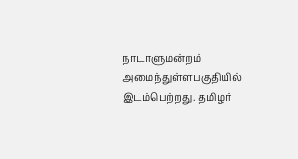நாடாளுமன்றம் அமைந்துள்ளபகுதியில் இடம்பெற்றது. தமிழர்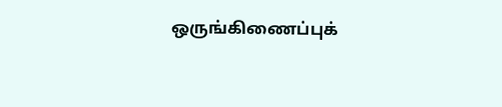ஒருங்கிணைப்புக்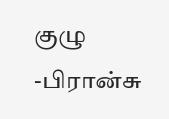குழு -பிரான்சு